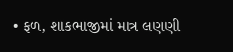• ફળ, શાકભાજીમાં માત્ર લણણી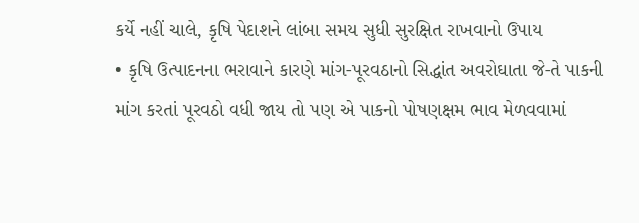કર્યે નહીં ચાલે, કૃષિ પેદાશને લાંબા સમય સુધી સુરક્ષિત રાખવાનો ઉપાય
• કૃષિ ઉત્પાદનના ભરાવાને કારણે માંગ-પૂરવઠાનો સિદ્ધાંત અવરોઘાતા જે-તે પાકની માંગ કરતાં પૂરવઠો વધી જાય તો પણ એ પાકનો પોષણક્ષમ ભાવ મેળવવામાં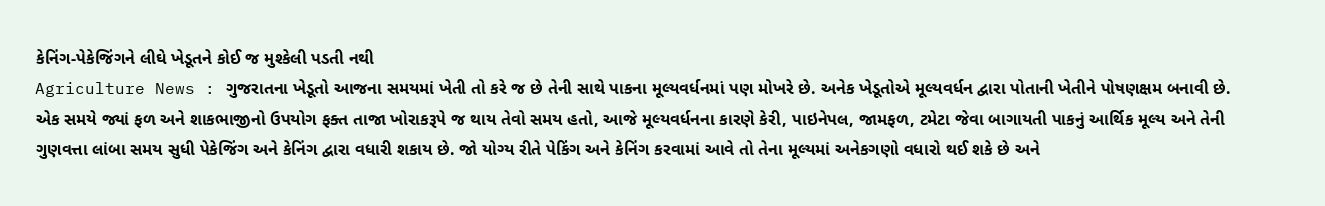કેનિંગ-પેકેજિંગને લીઘે ખેડૂતને કોઈ જ મુશ્કેલી પડતી નથી
Agriculture News : ગુજરાતના ખેડૂતો આજના સમયમાં ખેતી તો કરે જ છે તેની સાથે પાકના મૂલ્યવર્ધનમાં પણ મોખરે છે. અનેક ખેડૂતોએ મૂલ્યવર્ધન દ્વારા પોતાની ખેતીને પોષણક્ષમ બનાવી છે. એક સમયે જ્યાં ફળ અને શાકભાજીનો ઉપયોગ ફક્ત તાજા ખોરાકરૂપે જ થાય તેવો સમય હતો, આજે મૂલ્યવર્ધનના કારણે કેરી, પાઇનેપલ, જામફળ, ટમેટા જેવા બાગાયતી પાકનું આર્થિક મૂલ્ય અને તેની ગુણવત્તા લાંબા સમય સુધી પેકેજિંગ અને કેનિંગ દ્વારા વધારી શકાય છે. જો યોગ્ય રીતે પેકિંગ અને કેનિંગ કરવામાં આવે તો તેના મૂલ્યમાં અનેકગણો વધારો થઈ શકે છે અને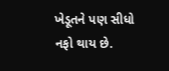ખેડૂતને પણ સીધો નફો થાય છે.